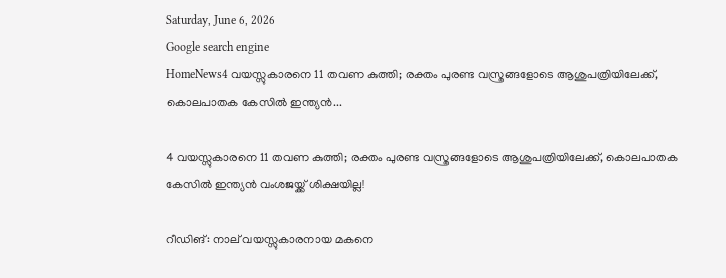Saturday, June 6, 2026
Google search engine
HomeNews4 വയസ്സുകാരനെ 11 തവണ കുത്തി; രക്തം പുരണ്ട വസ്ത്രങ്ങളോടെ ആശുപത്രിയിലേക്ക്, കൊലപാതക കേസില്‍ ഇന്ത്യന്‍...

4 വയസ്സുകാരനെ 11 തവണ കുത്തി; രക്തം പുരണ്ട വസ്ത്രങ്ങളോടെ ആശുപത്രിയിലേക്ക്, കൊലപാതക കേസില്‍ ഇന്ത്യന്‍ വംശജയ്ക്ക് ശിക്ഷയില്ല!

റീഡിങ്: നാല് വയസ്സുകാരനായ മകനെ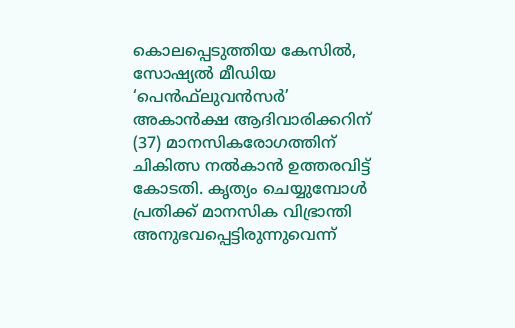കൊലപ്പെടുത്തിയ കേസില്‍, സോഷ്യല്‍ മീഡിയ ‘പെന്‍ഫ്‌ലുവന്‍സര്‍’ അകാന്‍ക്ഷ ആദിവാരിക്കറിന് (37) മാനസികരോഗത്തിന് ചികിത്സ നല്‍കാന്‍ ഉത്തരവിട്ട് കോടതി. കൃത്യം ചെയ്യുമ്പോള്‍ പ്രതിക്ക് മാനസിക വിഭ്രാന്തി അനുഭവപ്പെട്ടിരുന്നുവെന്ന്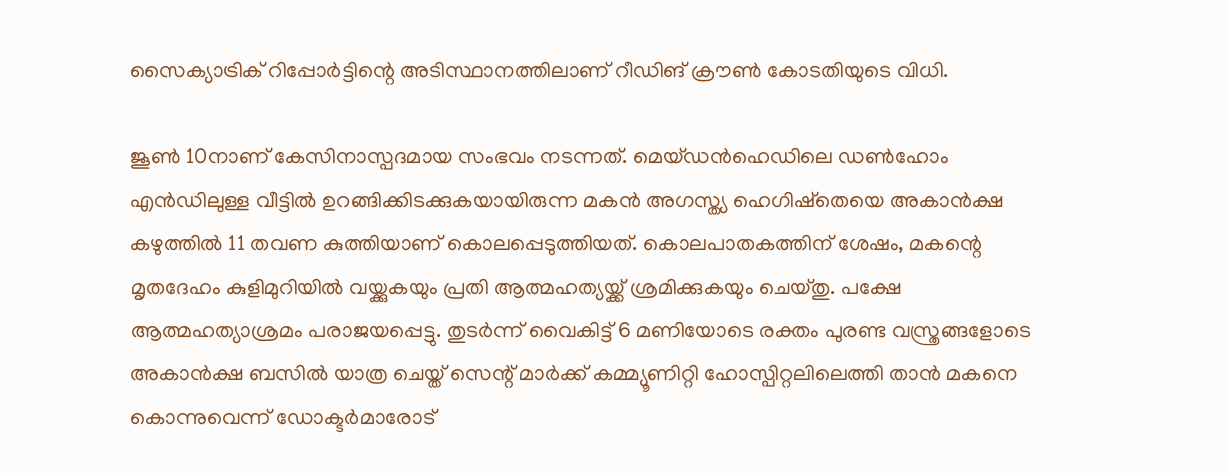സൈക്യാട്രിക് റിപ്പോര്‍ട്ടിന്റെ അടിസ്ഥാനത്തിലാണ് റീഡിങ് ക്രൗണ്‍ കോടതിയുടെ വിധി.

ജൂണ്‍ 10നാണ് കേസിനാസ്പദമായ സംഭവം നടന്നത്. മെയ്ഡന്‍ഹെഡിലെ ഡണ്‍ഹോം എന്‍ഡിലുള്ള വീട്ടില്‍ ഉറങ്ങിക്കിടക്കുകയായിരുന്ന മകന്‍ അഗസ്ത്യ ഹെഗിഷ്‌തെയെ അകാന്‍ക്ഷ കഴുത്തില്‍ 11 തവണ കുത്തിയാണ് കൊലപ്പെടുത്തിയത്. കൊലപാതകത്തിന് ശേഷം, മകന്റെ മൃതദേഹം കുളിമുറിയില്‍ വയ്ക്കുകയും പ്രതി ആത്മഹത്യയ്ക്ക് ശ്രമിക്കുകയും ചെയ്തു. പക്ഷേ ആത്മഹത്യാശ്രമം പരാജയപ്പെട്ടു. തുടര്‍ന്ന് വൈകിട്ട് 6 മണിയോടെ രക്തം പുരണ്ട വസ്ത്രങ്ങളോടെ അകാന്‍ക്ഷ ബസില്‍ യാത്ര ചെയ്ത് സെന്റ് മാര്‍ക്ക് കമ്മ്യൂണിറ്റി ഹോസ്പിറ്റലിലെത്തി താന്‍ മകനെ കൊന്നുവെന്ന് ഡോക്ടര്‍മാരോട്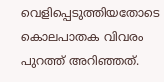വെളിപ്പെടുത്തിയതോടെ കൊലപാതക വിവരം പുറത്ത് അറിഞ്ഞത്.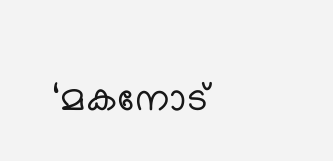‘മകനോട്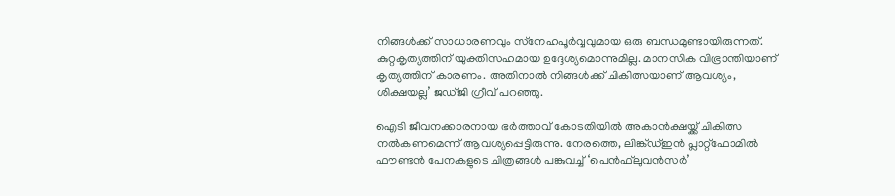നിങ്ങള്‍ക്ക് സാധാരണവും സ്‌നേഹപൂര്‍വ്വവുമായ ഒരു ബന്ധമുണ്ടായിരുന്നത്. കുറ്റകൃത്യത്തിന് യുക്തിസഹമായ ഉദ്ദേശ്യമൊന്നുമില്ല. മാനസിക വിഭ്രാന്തിയാണ് കൃത്യത്തിന് കാരണം. അതിനാല്‍ നിങ്ങള്‍ക്ക് ചികിത്സയാണ് ആവശ്യം, ശിക്ഷയല്ല’ ജഡ്ജി ഗ്രീവ് പറഞ്ഞു.

ഐടി ജീവനക്കാരനായ ഭര്‍ത്താവ് കോടതിയില്‍ അകാന്‍ക്ഷയ്ക്ക് ചികിത്സ നല്‍കണമെന്ന് ആവശ്യപ്പെട്ടിരുന്നു. നേരത്തെ, ലിങ്ക്ഡ്ഇന്‍ പ്ലാറ്റ്ഫോമില്‍ ഫൗണ്ടന്‍ പേനകളുടെ ചിത്രങ്ങള്‍ പങ്കുവച്ച് ‘പെന്‍ഫ്‌ലുവന്‍സര്‍’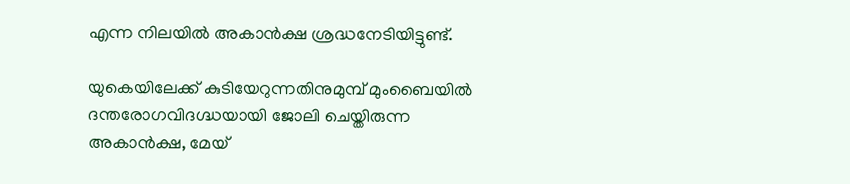എന്ന നിലയില്‍ അകാന്‍ക്ഷ ശ്രദ്ധനേടിയിട്ടുണ്ട്.

യുകെയിലേക്ക് കുടിയേറുന്നതിനുമുമ്പ് മുംബൈയില്‍ ദന്തരോഗവിദഗ്ദ്ധയായി ജോലി ചെയ്തിരുന്ന അകാന്‍ക്ഷ, മേയ്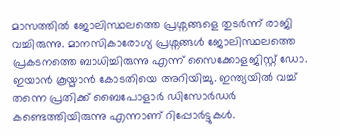മാസത്തില്‍ ജോലിസ്ഥലത്തെ പ്രശ്നങ്ങളെ തുടര്‍ന്ന് രാജി വച്ചിരുന്നു. മാനസികാരോഗ്യ പ്രശ്നങ്ങള്‍ ജോലിസ്ഥലത്തെ പ്രകടനത്തെ ബാധിച്ചിരുന്നു എന്ന് സൈക്കോളജിസ്റ്റ് ഡോ. ഇയാന്‍ കൂയ്മാന്‍ കോടതിയെ അറിയിച്ചു. ഇന്ത്യയില്‍ വച്ച് തന്നെ പ്രതിക്ക് ബൈപോളാര്‍ ഡിസോര്‍ഡര്‍ കണ്ടെത്തിയിരുന്നു എന്നാണ് റിപ്പോര്‍ട്ടുകള്‍.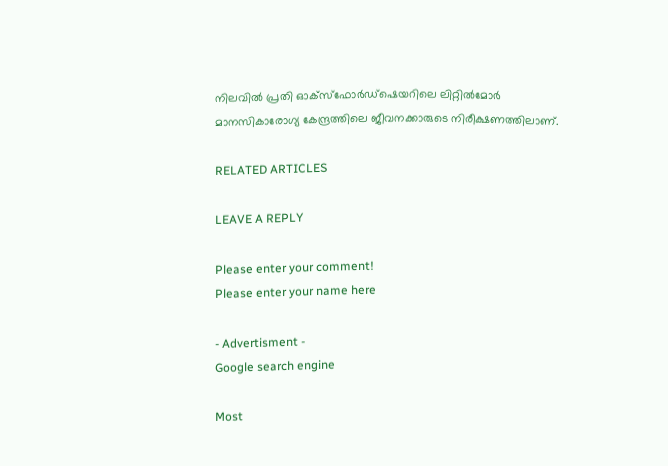നിലവില്‍ പ്രതി ഓക്സ്ഫോര്‍ഡ്ഷെയറിലെ ലിറ്റില്‍മോര്‍ മാനസികാരോഗ്യ കേന്ദ്രത്തിലെ ജീവനക്കാരുടെ നിരീക്ഷണത്തിലാണ്.

RELATED ARTICLES

LEAVE A REPLY

Please enter your comment!
Please enter your name here

- Advertisment -
Google search engine

Most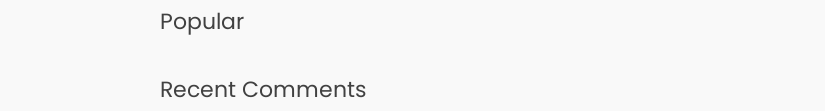Popular

Recent Comments